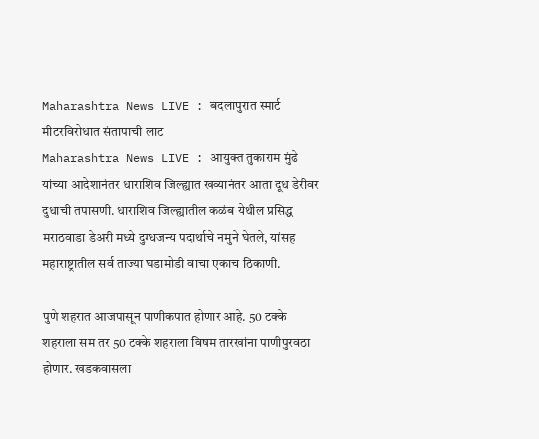Maharashtra News LIVE : बदलापुरात स्मार्ट मीटरविरोधात संतापाची लाट
Maharashtra News LIVE : आयुक्त तुकाराम मुंढे यांच्या आदेशानंतर धाराशिव जिल्ह्यात खव्यानंतर आता दूध डेरीवर दुधाची तपासणी. धाराशिव जिल्ह्यातील कळंब येथील प्रसिद्ध मराठवाडा डेअरी मध्ये दुग्धजन्य पदार्थाचे नमुने घेतले, यांसह महाराष्ट्रातील सर्व ताज्या घडामोडी वाचा एकाच ठिकाणी.

पुणे शहरात आजपासून पाणीकपात होणार आहे. 50 टक्के शहराला सम तर 50 टक्के शहराला विषम तारखांना पाणीपुरवठा होणार. खडकवासला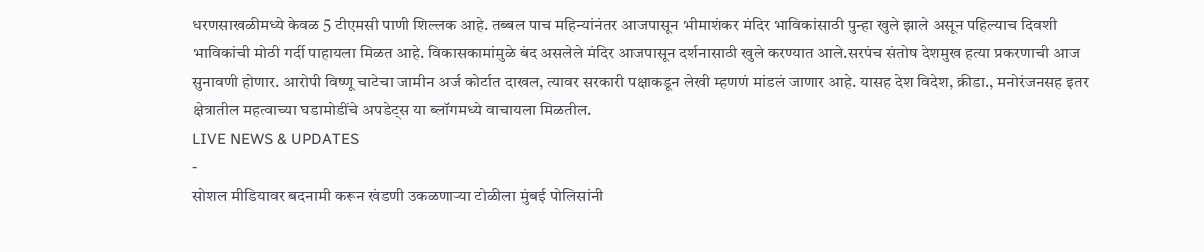धरणसाखळीमध्ये केवळ 5 टीएमसी पाणी शिल्लक आहे. तब्बल पाच महिन्यांनंतर आजपासून भीमाशंकर मंदिर भाविकांसाठी पुन्हा खुले झाले असून पहिल्याच दिवशी भाविकांची मोठी गर्दी पाहायला मिळत आहे. विकासकामांमुळे बंद असलेले मंदिर आजपासून दर्शनासाठी खुले करण्यात आले.सरपंच संतोष देशमुख हत्या प्रकरणाची आज सुनावणी होणार. आरोपी विष्णू चाटेचा जामीन अर्ज कोर्टात दाखल, त्यावर सरकारी पक्षाकडून लेखी म्हणणं मांडलं जाणार आहे. यासह देश विदेश, क्रीडा., मनोरंजनसह इतर क्षेत्रातील महत्वाच्या घडामोडींचे अपडेट्स या ब्लॉगमध्ये वाचायला मिळतील.
LIVE NEWS & UPDATES
-
सोशल मीडियावर बदनामी करून खंडणी उकळणाऱ्या टोळीला मुंबई पोलिसांनी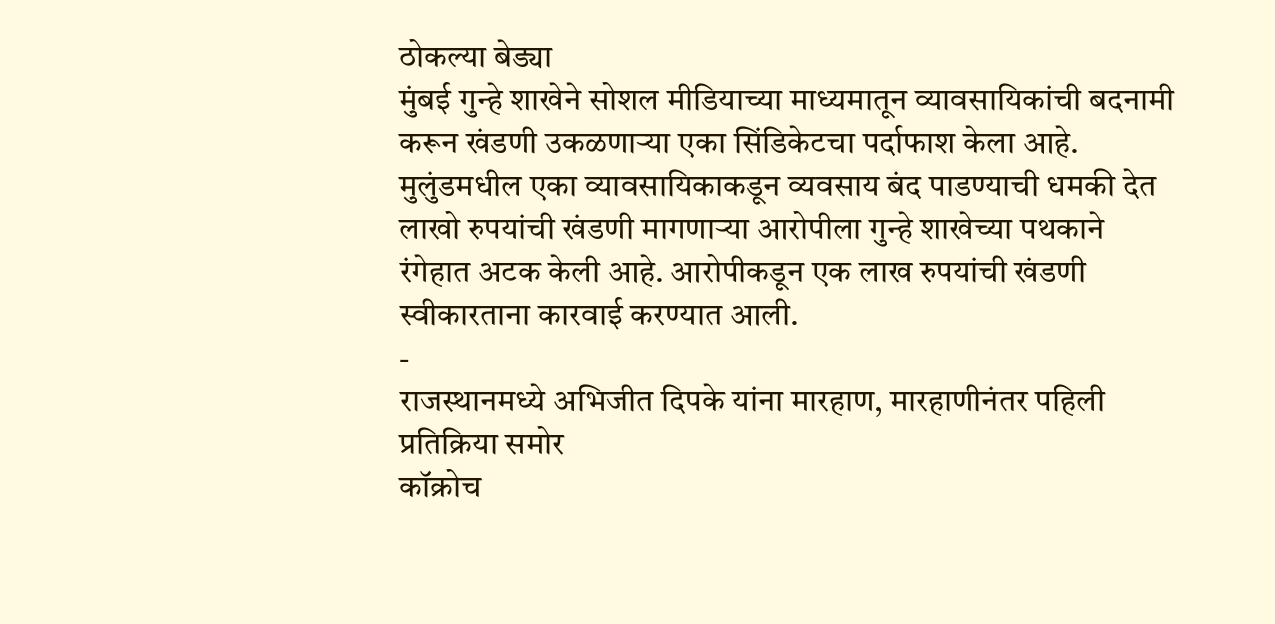ठोकल्या बेड्या
मुंबई गुन्हे शाखेने सोशल मीडियाच्या माध्यमातून व्यावसायिकांची बदनामी करून खंडणी उकळणाऱ्या एका सिंडिकेटचा पर्दाफाश केला आहे. मुलुंडमधील एका व्यावसायिकाकडून व्यवसाय बंद पाडण्याची धमकी देत लाखो रुपयांची खंडणी मागणाऱ्या आरोपीला गुन्हे शाखेच्या पथकाने रंगेहात अटक केली आहे. आरोपीकडून एक लाख रुपयांची खंडणी स्वीकारताना कारवाई करण्यात आली.
-
राजस्थानमध्ये अभिजीत दिपके यांना मारहाण, मारहाणीनंतर पहिली प्रतिक्रिया समोर
कॉक्रोच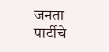जनता पार्टीचे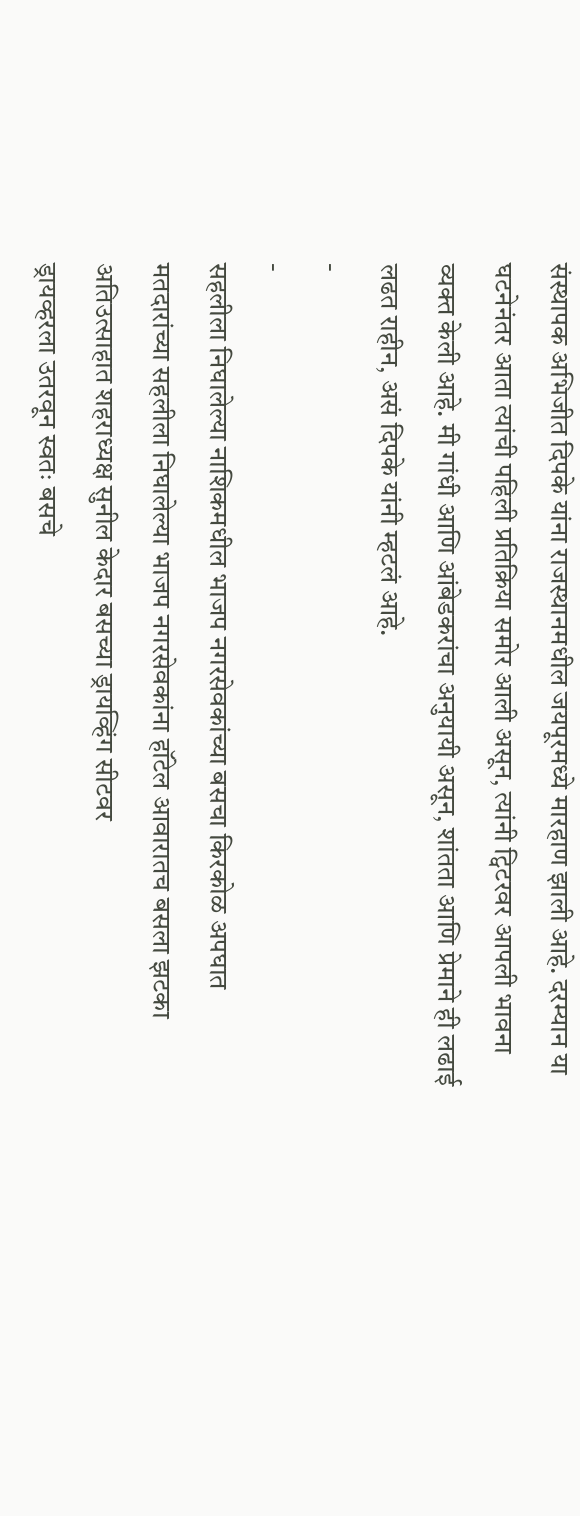संस्थापक अभिजीत दिपके यांना राजस्थानमधील जयपूरमध्ये मारहाण झाली आहे. दरम्यान या घटनेनंतर आता त्यांची पहिली प्रतिक्रिया समोर आली असून, त्यांनी ट्विटरवर आपली भावना व्यक्त केली आहे. मी गांधी आणि आंबेडकरांचा अनुयायी असून, शांतता आणि प्रेमाने ही लढाई लढत राहीन, असं दिपके यांनी म्हटलं आहे.
-
-
सहलीला निघालेल्या नाशिकमधील भाजप नगरसेवकांच्या बसचा किरकोळ अपघात
मतदारांच्या सहलीला निघालेल्या भाजप नगरसेवकांना हॉटेल आवारातच बसला झटका
अतिउत्साहात शहराध्यक्ष सुनील केदार बसच्या ड्रायव्हिंग सीटवर
ड्रायव्हरला उतरवून स्वतः बसचे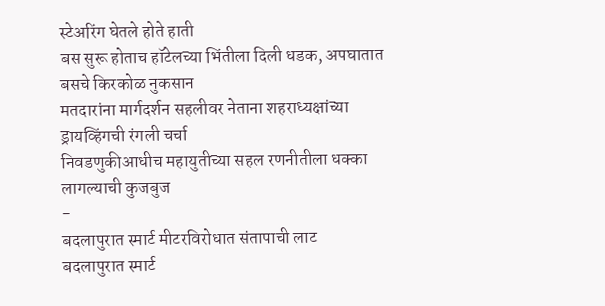स्टेअरिंग घेतले होते हाती
बस सुरू होताच हॉटेलच्या भिंतीला दिली धडक, अपघातात बसचे किरकोळ नुकसान
मतदारांना मार्गदर्शन सहलीवर नेताना शहराध्यक्षांच्या ड्रायव्हिंगची रंगली चर्चा
निवडणुकीआधीच महायुतीच्या सहल रणनीतीला धक्का लागल्याची कुजबुज
-
बदलापुरात स्मार्ट मीटरविरोधात संतापाची लाट
बदलापुरात स्मार्ट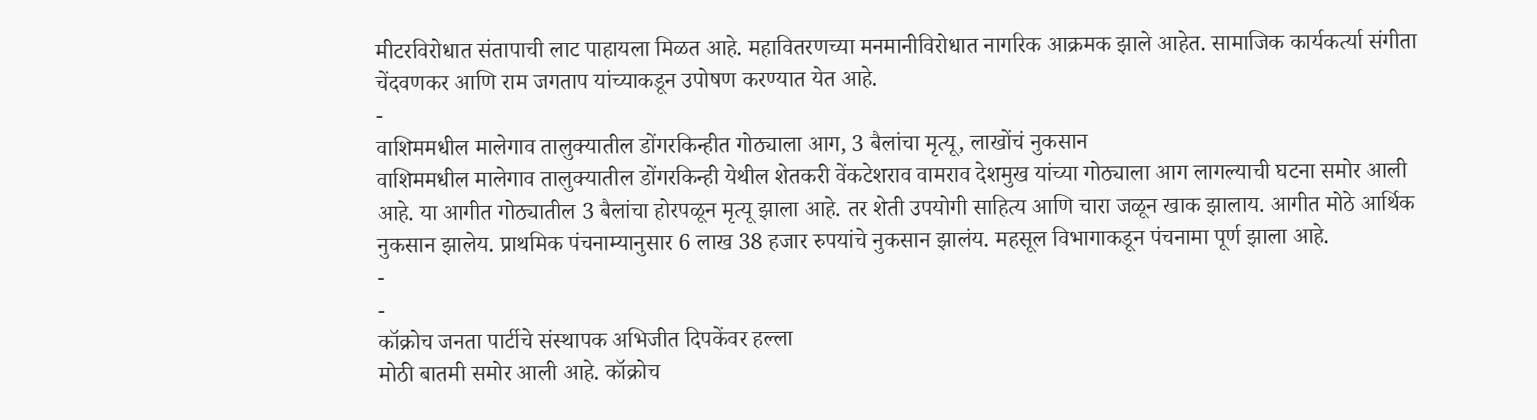मीटरविरोधात संतापाची लाट पाहायला मिळत आहे. महावितरणच्या मनमानीविरोधात नागरिक आक्रमक झाले आहेत. सामाजिक कार्यकर्त्या संगीता चेंदवणकर आणि राम जगताप यांच्याकडून उपोषण करण्यात येत आहे.
-
वाशिममधील मालेगाव तालुक्यातील डोंगरकिन्हीत गोठ्याला आग, 3 बैलांचा मृत्यू, लाखोंचं नुकसान
वाशिममधील मालेगाव तालुक्यातील डोंगरकिन्ही येथील शेतकरी वेंकटेशराव वामराव देशमुख यांच्या गोठ्याला आग लागल्याची घटना समोर आली आहे. या आगीत गोठ्यातील 3 बैलांचा होरपळून मृत्यू झाला आहे. तर शेती उपयोगी साहित्य आणि चारा जळून खाक झालाय. आगीत मोठे आर्थिक नुकसान झालेय. प्राथमिक पंचनाम्यानुसार 6 लाख 38 हजार रुपयांचे नुकसान झालंय. महसूल विभागाकडून पंचनामा पूर्ण झाला आहे.
-
-
कॉक्रोच जनता पार्टीचे संस्थापक अभिजीत दिपकेंवर हल्ला
मोठी बातमी समोर आली आहे. कॉक्रोच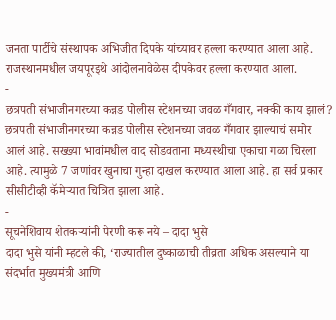जनता पार्टीचे संस्थापक अभिजीत दिपके यांच्यावर हल्ला करण्यात आला आहे. राजस्थानमधील जयपूरइथे आंदोलनावेळेस दीपकेवर हल्ला करण्यात आला.
-
छत्रपती संभाजीनगरच्या कन्नड पोलीस स्टेशनच्या जवळ गँगवार, नक्की काय झालं?
छत्रपती संभाजीनगरच्या कन्नड पोलीस स्टेशनच्या जवळ गँगवार झाल्याचं समोर आलं आहे. सख्ख्या भावांमधील वाद सोडवताना मध्यस्थीचा एकाचा गळा चिरला आहे. त्यामुळे 7 जणांवर खुनाचा गुन्हा दाखल करण्यात आला आहे. हा सर्व प्रकार सीसीटीव्ही कॅमेऱ्यात चित्रित झाला आहे.
-
सूचनेशिवाय शेतकऱ्यांनी पेरणी करू नये – दादा भुसे
दादा भुसे यांनी म्हटले की, ‘राज्यातील दुष्काळाची तीव्रता अधिक असल्याने या संदर्भात मुख्यमंत्री आणि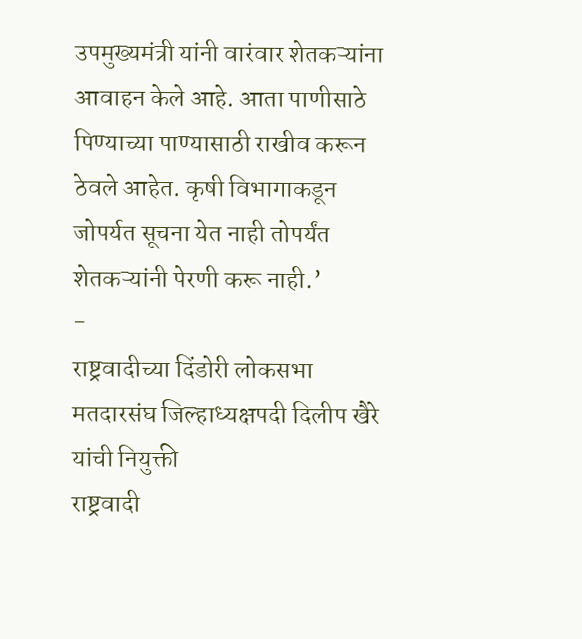उपमुख्यमंत्री यांनी वारंवार शेतकऱ्यांना आवाहन केले आहे. आता पाणीसाठे पिण्याच्या पाण्यासाठी राखीव करून ठेवले आहेत. कृषी विभागाकडून जोपर्यत सूचना येत नाही तोपर्यंत शेतकऱ्यांनी पेरणी करू नाही.’
-
राष्ट्रवादीच्या दिंडोरी लोकसभा मतदारसंघ जिल्हाध्यक्षपदी दिलीप खैरे यांची नियुक्ती
राष्ट्रवादी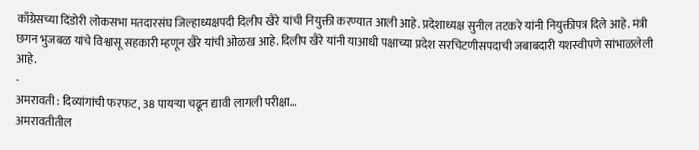काँग्रेसच्या दिंडोरी लोकसभा मतदारसंघ जिल्हाध्यक्षपदी दिलीप खैरे यांची नियुक्ती करण्यात आली आहे. प्रदेशाध्यक्ष सुनील तटकरे यांनी नियुक्तीपत्र दिले आहे. मंत्री छगन भुजबळ यांचे विश्वासू सहकारी म्हणून खैरे यांची ओळख आहे. दिलीप खैरे यांनी याआधी पक्षाच्या प्रदेश सरचिटणीसपदाची जबाबदारी यशस्वीपणे सांभाळलेली आहे.
-
अमरावती : दिव्यांगांची फरफट, 38 पायऱ्या चढून द्यावी लागली परीक्षा…
अमरावतीतील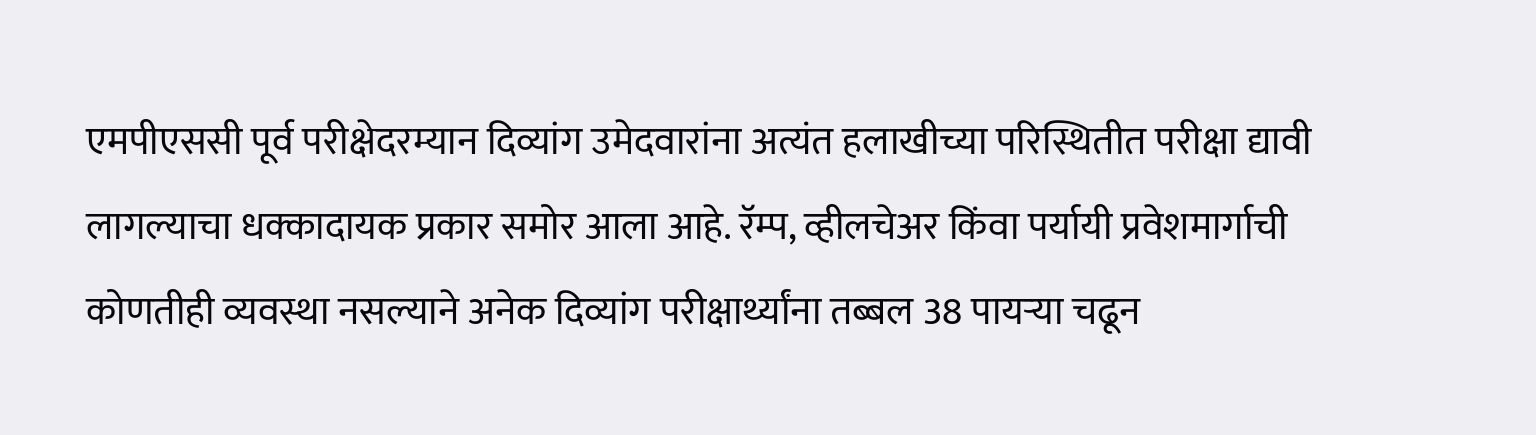एमपीएससी पूर्व परीक्षेदरम्यान दिव्यांग उमेदवारांना अत्यंत हलाखीच्या परिस्थितीत परीक्षा द्यावी लागल्याचा धक्कादायक प्रकार समोर आला आहे. रॅम्प, व्हीलचेअर किंवा पर्यायी प्रवेशमार्गाची कोणतीही व्यवस्था नसल्याने अनेक दिव्यांग परीक्षार्थ्यांना तब्बल 38 पायऱ्या चढून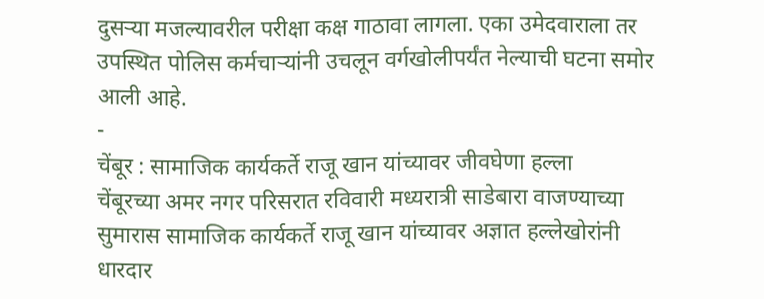दुसऱ्या मजल्यावरील परीक्षा कक्ष गाठावा लागला. एका उमेदवाराला तर उपस्थित पोलिस कर्मचाऱ्यांनी उचलून वर्गखोलीपर्यंत नेल्याची घटना समोर आली आहे.
-
चेंबूर : सामाजिक कार्यकर्ते राजू खान यांच्यावर जीवघेणा हल्ला
चेंबूरच्या अमर नगर परिसरात रविवारी मध्यरात्री साडेबारा वाजण्याच्या सुमारास सामाजिक कार्यकर्ते राजू खान यांच्यावर अज्ञात हल्लेखोरांनी धारदार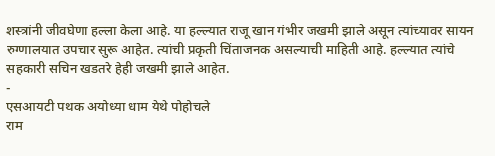शस्त्रांनी जीवघेणा हल्ला केला आहे. या हल्ल्यात राजू खान गंभीर जखमी झाले असून त्यांच्यावर सायन रुग्णालयात उपचार सुरू आहेत. त्यांची प्रकृती चिंताजनक असल्याची माहिती आहे. हल्ल्यात त्यांचे सहकारी सचिन खडतरे हेही जखमी झाले आहेत.
-
एसआयटी पथक अयोध्या धाम येथे पोहोचले
राम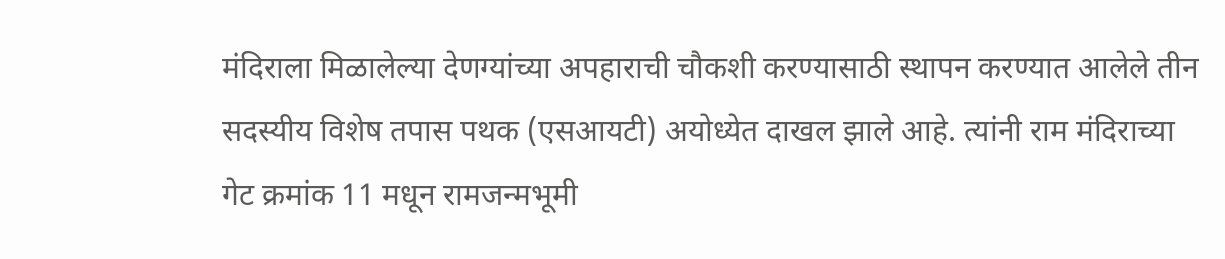मंदिराला मिळालेल्या देणग्यांच्या अपहाराची चौकशी करण्यासाठी स्थापन करण्यात आलेले तीन सदस्यीय विशेष तपास पथक (एसआयटी) अयोध्येत दाखल झाले आहे. त्यांनी राम मंदिराच्या गेट क्रमांक 11 मधून रामजन्मभूमी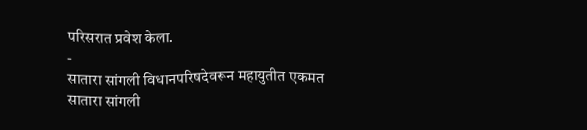परिसरात प्रवेश केला.
-
सातारा सांगली विधानपरिषदेवरून महायुतीत एकमत
सातारा सांगली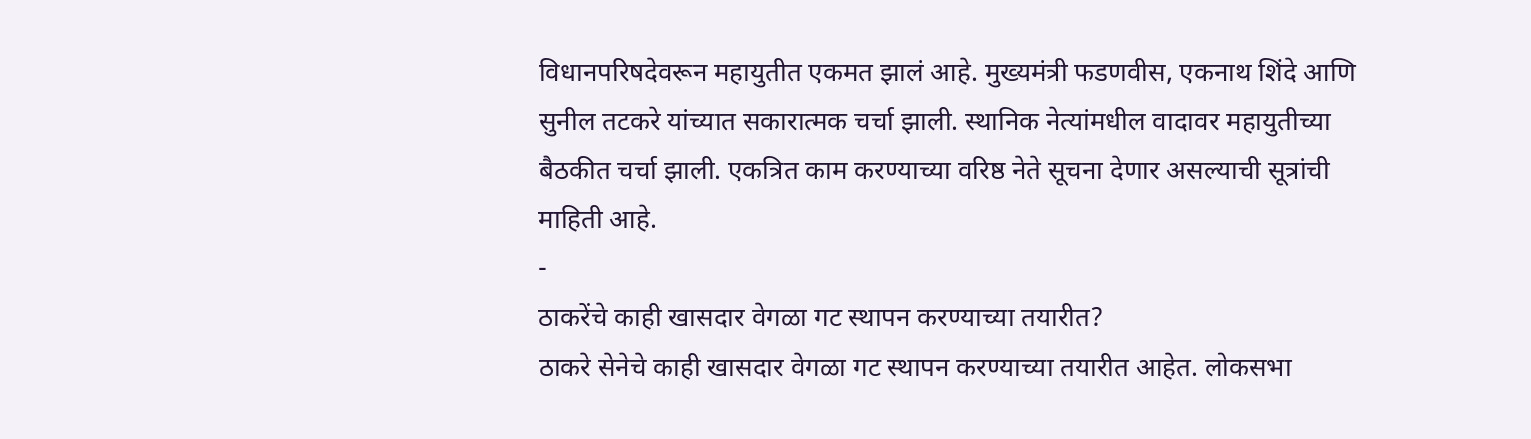विधानपरिषदेवरून महायुतीत एकमत झालं आहे. मुख्यमंत्री फडणवीस, एकनाथ शिंदे आणि सुनील तटकरे यांच्यात सकारात्मक चर्चा झाली. स्थानिक नेत्यांमधील वादावर महायुतीच्या बैठकीत चर्चा झाली. एकत्रित काम करण्याच्या वरिष्ठ नेते सूचना देणार असल्याची सूत्रांची माहिती आहे.
-
ठाकरेंचे काही खासदार वेगळा गट स्थापन करण्याच्या तयारीत?
ठाकरे सेनेचे काही खासदार वेगळा गट स्थापन करण्याच्या तयारीत आहेत. लोकसभा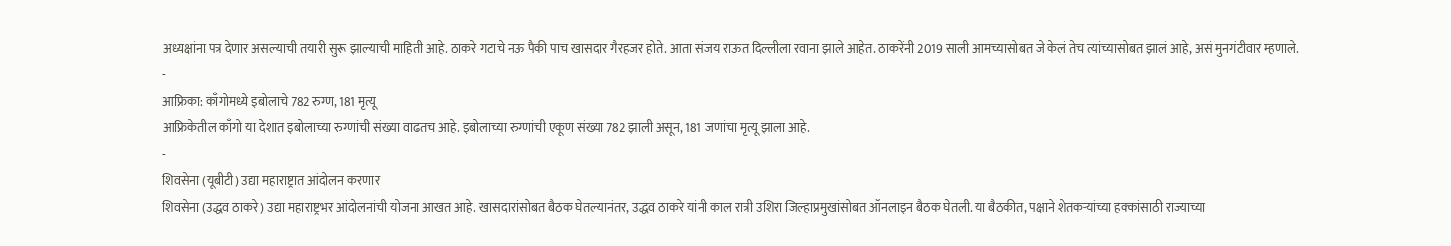अध्यक्षांना पत्र देणार असल्याची तयारी सुरू झाल्याची माहिती आहे. ठाकरे गटाचे नऊ पैकी पाच खासदार गैरहजर होते. आता संजय राऊत दिल्लीला रवाना झाले आहेत. ठाकरेंनी 2019 साली आमच्यासोबत जे केलं तेच त्यांच्यासोबत झालं आहे, असं मुनगंटीवार म्हणाले.
-
आफ्रिका: काँगोमध्ये इबोलाचे 782 रुग्ण, 181 मृत्यू
आफ्रिकेतील काँगो या देशात इबोलाच्या रुग्णांची संख्या वाढतच आहे. इबोलाच्या रुग्णांची एकूण संख्या 782 झाली असून, 181 जणांचा मृत्यू झाला आहे.
-
शिवसेना (यूबीटी) उद्या महाराष्ट्रात आंदोलन करणार
शिवसेना (उद्धव ठाकरे) उद्या महाराष्ट्रभर आंदोलनांची योजना आखत आहे. खासदारांसोबत बैठक घेतल्यानंतर, उद्धव ठाकरे यांनी काल रात्री उशिरा जिल्हाप्रमुखांसोबत ऑनलाइन बैठक घेतली. या बैठकीत, पक्षाने शेतकऱ्यांच्या हक्कांसाठी राज्याच्या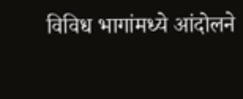विविध भागांमध्ये आंदोलने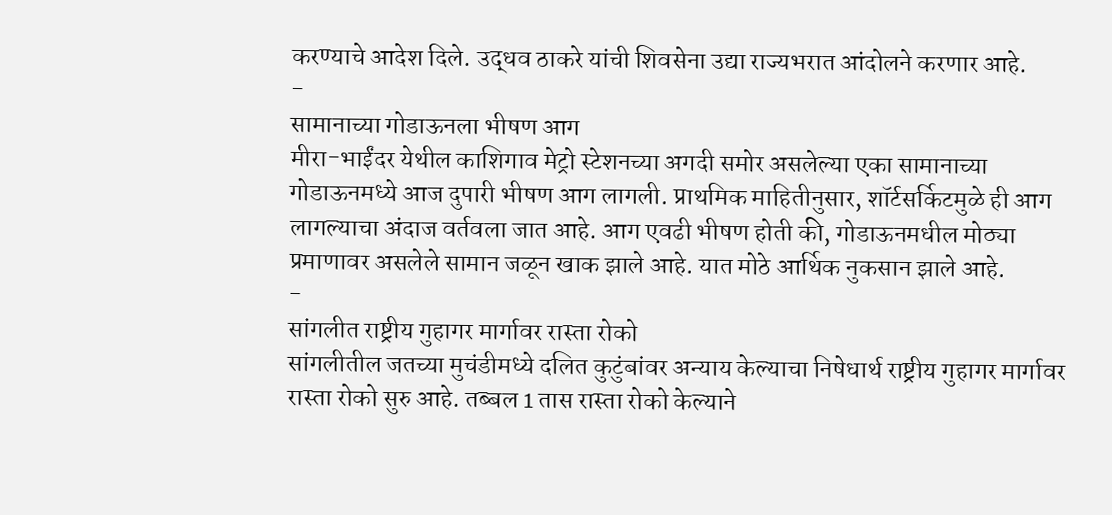करण्याचे आदेश दिले. उद्धव ठाकरे यांची शिवसेना उद्या राज्यभरात आंदोलने करणार आहे.
-
सामानाच्या गोडाऊनला भीषण आग
मीरा-भाईंदर येथील काशिगाव मेट्रो स्टेशनच्या अगदी समोर असलेल्या एका सामानाच्या गोडाऊनमध्ये आज दुपारी भीषण आग लागली. प्राथमिक माहितीनुसार, शॉर्टसर्किटमुळे ही आग लागल्याचा अंदाज वर्तवला जात आहे. आग एवढी भीषण होती की, गोडाऊनमधील मोठ्या प्रमाणावर असलेले सामान जळून खाक झाले आहे. यात मोठे आर्थिक नुकसान झाले आहे.
-
सांगलीत राष्ट्रीय गुहागर मार्गावर रास्ता रोको
सांगलीतील जतच्या मुचंडीमध्ये दलित कुटुंबांवर अन्याय केल्याचा निषेधार्थ राष्ट्रीय गुहागर मार्गावर रास्ता रोको सुरु आहे. तब्बल 1 तास रास्ता रोको केल्याने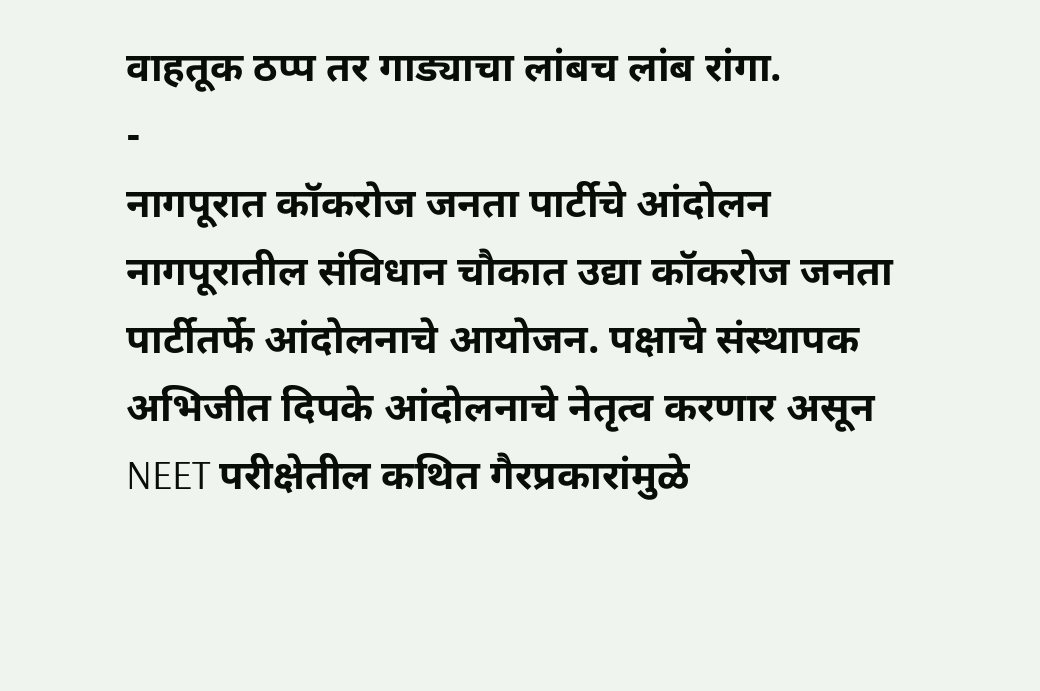वाहतूक ठप्प तर गाड्याचा लांबच लांब रांगा.
-
नागपूरात कॉकरोज जनता पार्टीचे आंदोलन
नागपूरातील संविधान चौकात उद्या कॉकरोज जनता पार्टीतर्फे आंदोलनाचे आयोजन. पक्षाचे संस्थापक अभिजीत दिपके आंदोलनाचे नेतृत्व करणार असून NEET परीक्षेतील कथित गैरप्रकारांमुळे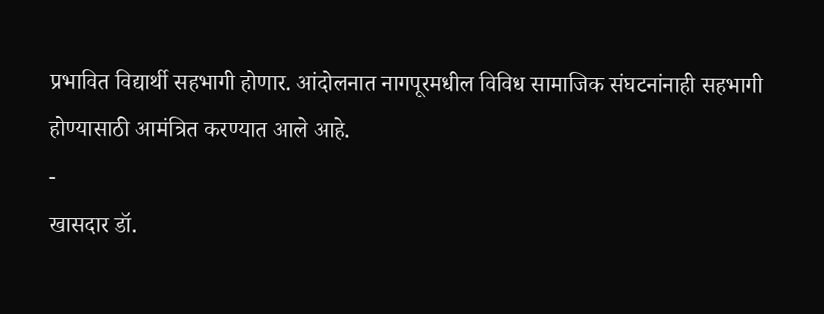प्रभावित विद्यार्थी सहभागी होणार. आंदोलनात नागपूरमधील विविध सामाजिक संघटनांनाही सहभागी होण्यासाठी आमंत्रित करण्यात आले आहे.
-
खासदार डॉ.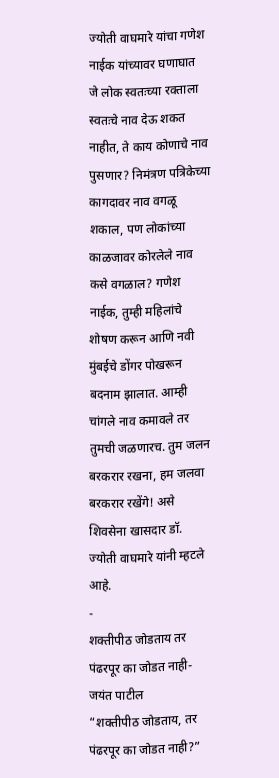ज्योती वाघमारे यांचा गणेश नाईक यांच्यावर घणाघात
जे लोक स्वतःच्या रक्ताला स्वतःचे नाव देऊ शकत नाहीत, ते काय कोणाचे नाव पुसणार? निमंत्रण पत्रिकेच्या कागदावर नाव वगळू शकाल, पण लोकांच्या काळजावर कोरलेले नाव कसे वगळाल? गणेश नाईक, तुम्ही महिलांचे शोषण करून आणि नवी मुंबईचे डोंगर पोखरून बदनाम झालात. आम्ही चांगले नाव कमावले तर तुमची जळणारच. तुम जलन बरकरार रखना, हम जलवा बरकरार रखेंगे! असे शिवसेना खासदार डॉ. ज्योती वाघमारे यांनी म्हटले आहे.
-
शक्तीपीठ जोडताय तर पंढरपूर का जोडत नाही- जयंत पाटील
“शक्तीपीठ जोडताय, तर पंढरपूर का जोडत नाही?”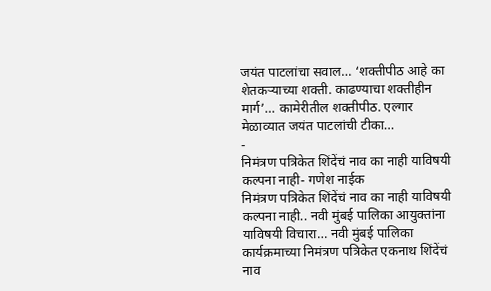जयंत पाटलांचा सवाल… ‘शक्तीपीठ आहे का शेतकऱ्याच्या शक्ती. काढण्याचा शक्तीहीन मार्ग’… कामेरीतील शक्तीपीठ. एल्गार मेळाव्यात जयंत पाटलांची टीका…
-
निमंत्रण पत्रिकेत शिंदेंचं नाव का नाही याविषयी कल्पना नाही- गणेश नाईक
निमंत्रण पत्रिकेत शिंदेंचं नाव का नाही याविषयी कल्पना नाही.. नवी मुंबई पालिका आयुक्तांना याविषयी विचारा… नवी मुंबई पालिका कार्यक्रमाच्या निमंत्रण पत्रिकेत एकनाथ शिंदेंचं नाव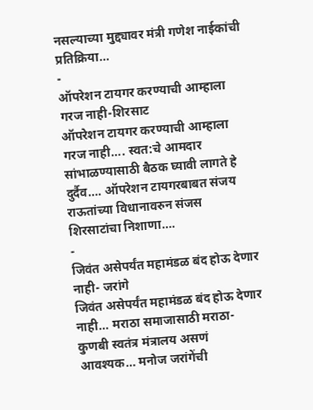नसल्याच्या मुद्द्यावर मंत्री गणेश नाईकांची प्रतिक्रिया…
-
ऑपरेशन टायगर करण्याची आम्हाला गरज नाही-शिरसाट
ऑपरेशन टायगर करण्याची आम्हाला गरज नाही…. स्वत:चे आमदार सांभाळण्यासाठी बैठक घ्यावी लागते हे दुर्दैव…. ऑपरेशन टायगरबाबत संजय राऊतांच्या विधानावरुन संजस शिरसाटांचा निशाणा….
-
जिवंत असेपर्यंत महामंडळ बंद होऊ देणार नाही- जरांगे
जिवंत असेपर्यंत महामंडळ बंद होऊ देणार नाही… मराठा समाजासाठी मराठा-कुणबी स्वतंत्र मंत्रालय असणं आवश्यक… मनोज जरांगेंची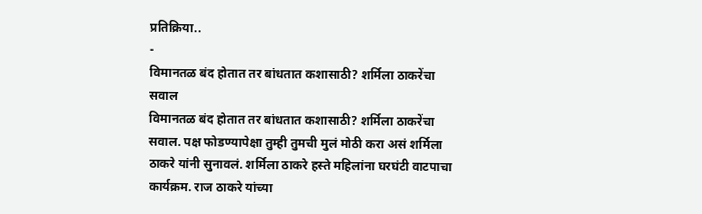प्रतिक्रिया..
-
विमानतळ बंद होतात तर बांधतात कशासाठी? शर्मिला ठाकरेंचा सवाल
विमानतळ बंद होतात तर बांधतात कशासाठी? शर्मिला ठाकरेंचा सवाल. पक्ष फोडण्यापेक्षा तुम्ही तुमची मुलं मोठी करा असं शर्मिला ठाकरे यांनी सुनावलं. शर्मिला ठाकरे हस्ते महिलांना घरघंटी वाटपाचा कार्यक्रम. राज ठाकरे यांच्या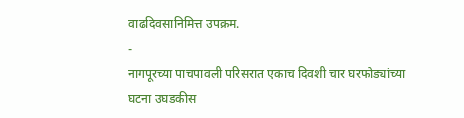वाढदिवसानिमित्त उपक्रम.
-
नागपूरच्या पाचपावली परिसरात एकाच दिवशी चार घरफोड्यांच्या घटना उघडकीस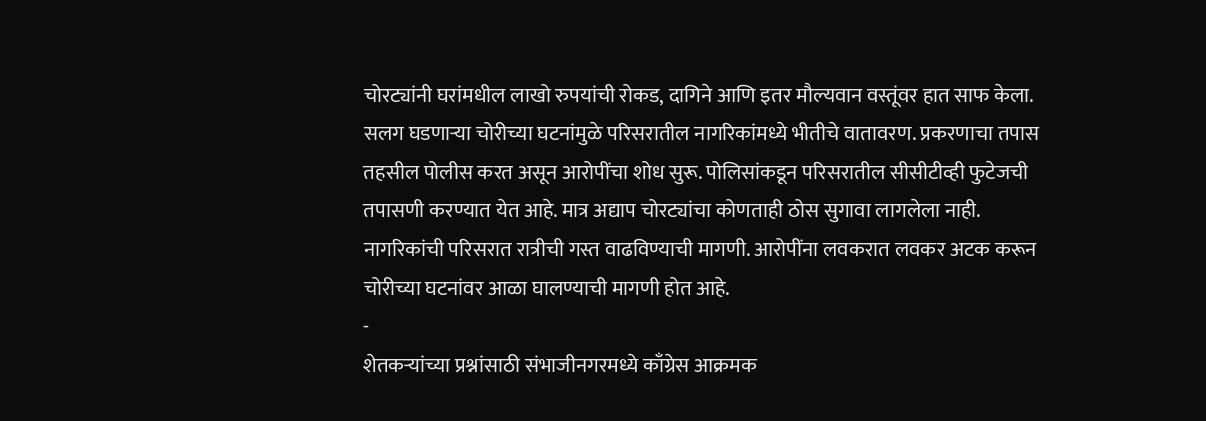चोरट्यांनी घरांमधील लाखो रुपयांची रोकड, दागिने आणि इतर मौल्यवान वस्तूंवर हात साफ केला. सलग घडणाऱ्या चोरीच्या घटनांमुळे परिसरातील नागरिकांमध्ये भीतीचे वातावरण. प्रकरणाचा तपास तहसील पोलीस करत असून आरोपींचा शोध सुरू. पोलिसांकडून परिसरातील सीसीटीव्ही फुटेजची तपासणी करण्यात येत आहे. मात्र अद्याप चोरट्यांचा कोणताही ठोस सुगावा लागलेला नाही. नागरिकांची परिसरात रात्रीची गस्त वाढविण्याची मागणी. आरोपींना लवकरात लवकर अटक करून चोरीच्या घटनांवर आळा घालण्याची मागणी होत आहे.
-
शेतकऱ्यांच्या प्रश्नांसाठी संभाजीनगरमध्ये काँग्रेस आक्रमक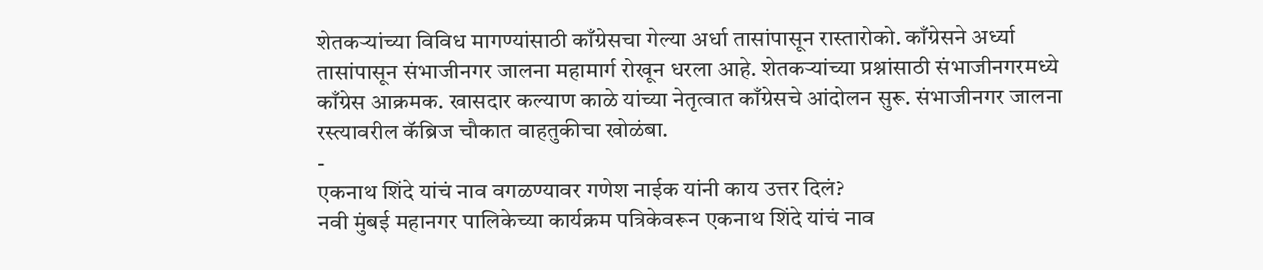शेतकऱ्यांच्या विविध मागण्यांसाठी काँग्रेसचा गेल्या अर्धा तासांपासून रास्तारोको. काँग्रेसने अर्ध्या तासांपासून संभाजीनगर जालना महामार्ग रोखून धरला आहे. शेतकऱ्यांच्या प्रश्नांसाठी संभाजीनगरमध्ये काँग्रेस आक्रमक. खासदार कल्याण काळे यांच्या नेतृत्वात काँग्रेसचे आंदोलन सुरू. संभाजीनगर जालना रस्त्यावरील कॅब्रिज चौकात वाहतुकीचा खोळंबा.
-
एकनाथ शिंदे यांचं नाव वगळण्यावर गणेश नाईक यांनी काय उत्तर दिलं?
नवी मुंबई महानगर पालिकेच्या कार्यक्रम पत्रिकेवरून एकनाथ शिंदे यांचं नाव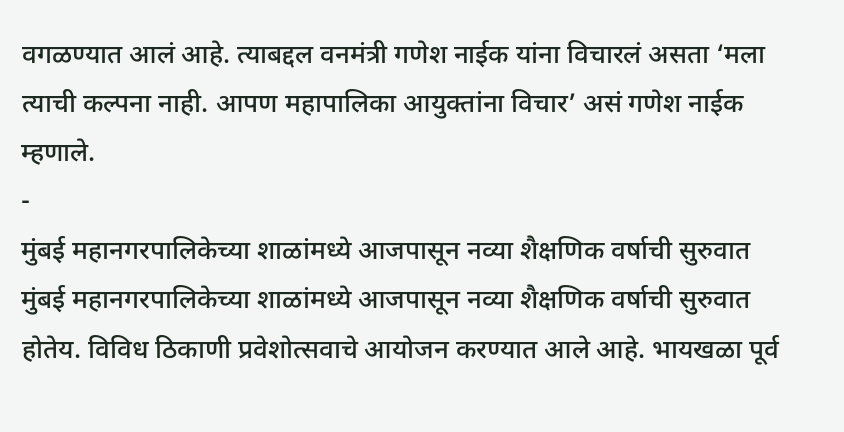वगळण्यात आलं आहे. त्याबद्दल वनमंत्री गणेश नाईक यांना विचारलं असता ‘मला त्याची कल्पना नाही. आपण महापालिका आयुक्तांना विचार’ असं गणेश नाईक म्हणाले.
-
मुंबई महानगरपालिकेच्या शाळांमध्ये आजपासून नव्या शैक्षणिक वर्षाची सुरुवात
मुंबई महानगरपालिकेच्या शाळांमध्ये आजपासून नव्या शैक्षणिक वर्षाची सुरुवात होतेय. विविध ठिकाणी प्रवेशोत्सवाचे आयोजन करण्यात आले आहे. भायखळा पूर्व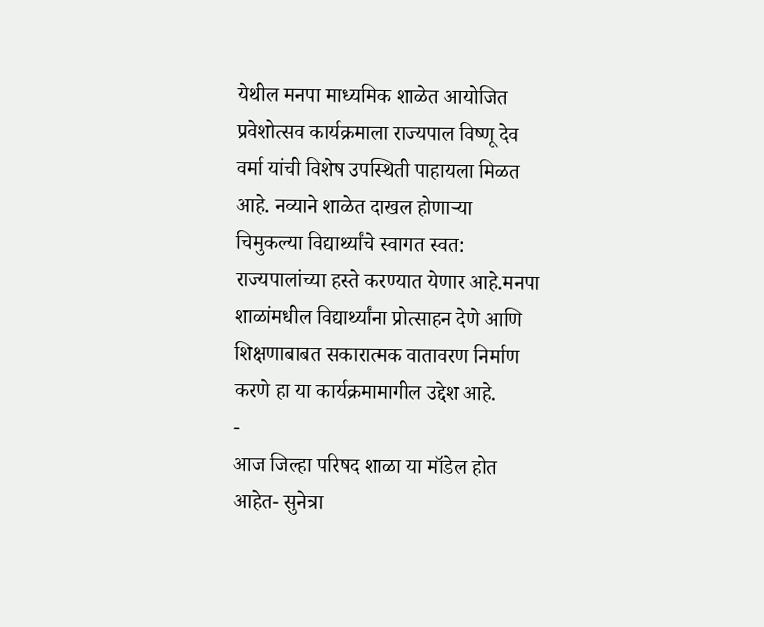येथील मनपा माध्यमिक शाळेत आयोजित प्रवेशोत्सव कार्यक्रमाला राज्यपाल विष्णू देव वर्मा यांची विशेष उपस्थिती पाहायला मिळत आहे. नव्याने शाळेत दाखल होणाऱ्या चिमुकल्या विद्यार्थ्यांचे स्वागत स्वत: राज्यपालांच्या हस्ते करण्यात येणार आहे.मनपा शाळांमधील विद्यार्थ्यांना प्रोत्साहन देणे आणि शिक्षणाबाबत सकारात्मक वातावरण निर्माण करणे हा या कार्यक्रमामागील उद्देश आहे.
-
आज जिल्हा परिषद शाळा या मॉडेल होत आहेत- सुनेत्रा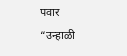पवार
“उन्हाळी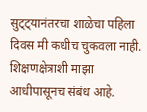सुट्ट्यानंतरचा शाळेचा पहिला दिवस मी कधीच चुकवला नाही. शिक्षणक्षेत्राशी माझा आधीपासूनच संबंध आहे.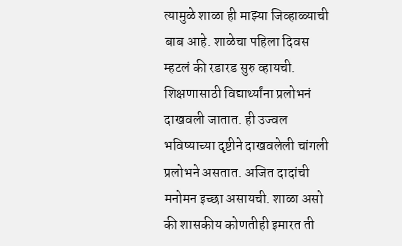त्यामुळे शाळा ही माझ्या जिव्हाळ्याची बाब आहे. शाळेचा पहिला दिवस म्हटलं की रडारड सुरु व्हायची. शिक्षणासाठी विद्यार्थ्यांना प्रलोभनं दाखवली जातात. ही उज्वल भविष्याच्या दृष्टीने दाखवलेली चांगली प्रलोभने असतात. अजित दादांची मनोमन इच्छा असायची. शाळा असो की शासकीय कोणतीही इमारत ती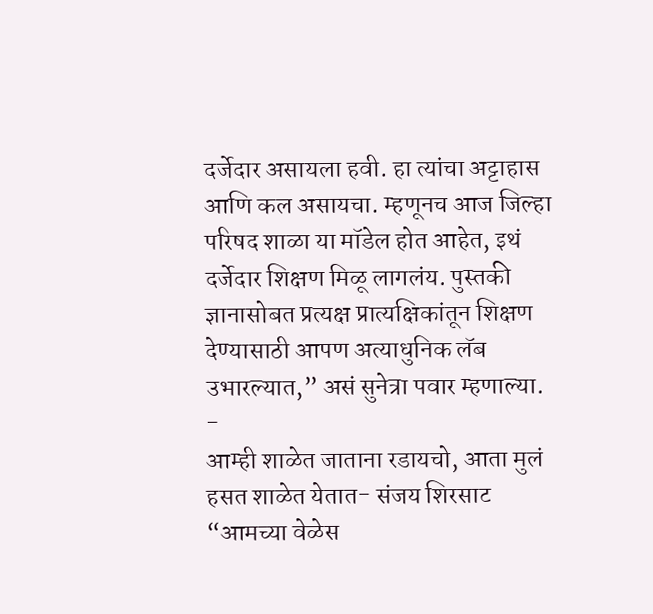दर्जेदार असायला हवी. हा त्यांचा अट्टाहास आणि कल असायचा. म्हणूनच आज जिल्हा परिषद शाळा या मॉडेल होत आहेत, इथं दर्जेदार शिक्षण मिळू लागलंय. पुस्तकी ज्ञानासोबत प्रत्यक्ष प्रात्यक्षिकांतून शिक्षण देण्यासाठी आपण अत्याधुनिक लॅब उभारल्यात,” असं सुनेत्रा पवार म्हणाल्या.
-
आम्ही शाळेत जाताना रडायचो, आता मुलं हसत शाळेत येतात- संजय शिरसाट
“आमच्या वेळेस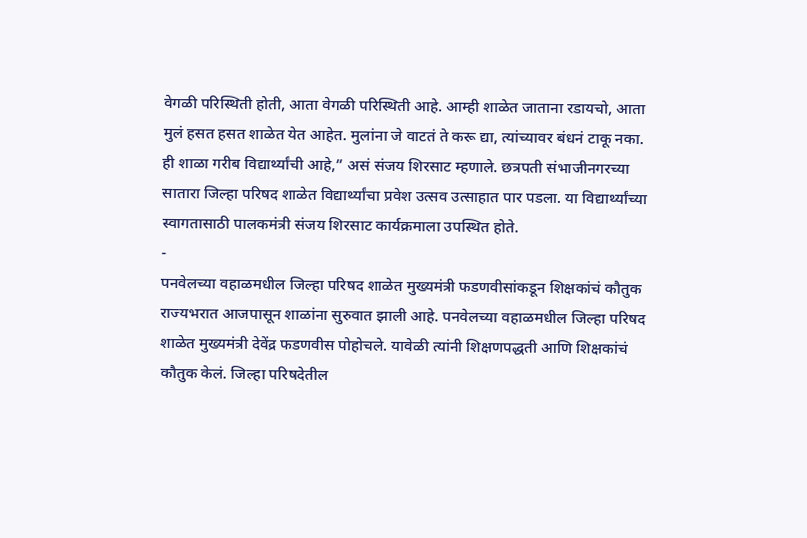वेगळी परिस्थिती होती, आता वेगळी परिस्थिती आहे. आम्ही शाळेत जाताना रडायचो, आता मुलं हसत हसत शाळेत येत आहेत. मुलांना जे वाटतं ते करू द्या, त्यांच्यावर बंधनं टाकू नका. ही शाळा गरीब विद्यार्थ्यांची आहे,” असं संजय शिरसाट म्हणाले. छत्रपती संभाजीनगरच्या सातारा जिल्हा परिषद शाळेत विद्यार्थ्यांचा प्रवेश उत्सव उत्साहात पार पडला. या विद्यार्थ्यांच्या स्वागतासाठी पालकमंत्री संजय शिरसाट कार्यक्रमाला उपस्थित होते.
-
पनवेलच्या वहाळमधील जिल्हा परिषद शाळेत मुख्यमंत्री फडणवीसांकडून शिक्षकांचं कौतुक
राज्यभरात आजपासून शाळांना सुरुवात झाली आहे. पनवेलच्या वहाळमधील जिल्हा परिषद शाळेत मुख्यमंत्री देवेंद्र फडणवीस पोहोचले. यावेळी त्यांनी शिक्षणपद्धती आणि शिक्षकांचं कौतुक केलं. जिल्हा परिषदेतील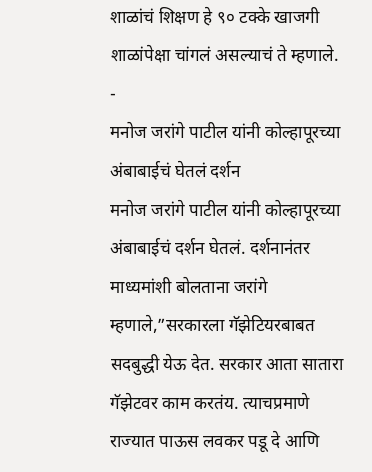शाळांचं शिक्षण हे ९० टक्के खाजगी शाळांपेक्षा चांगलं असल्याचं ते म्हणाले.
-
मनोज जरांगे पाटील यांनी कोल्हापूरच्या अंबाबाईचं घेतलं दर्शन
मनोज जरांगे पाटील यांनी कोल्हापूरच्या अंबाबाईचं दर्शन घेतलं. दर्शनानंतर माध्यमांशी बोलताना जरांगे म्हणाले,”सरकारला गॅझेटियरबाबत सदबुद्धी येऊ देत. सरकार आता सातारा गॅझेटवर काम करतंय. त्याचप्रमाणे राज्यात पाऊस लवकर पडू दे आणि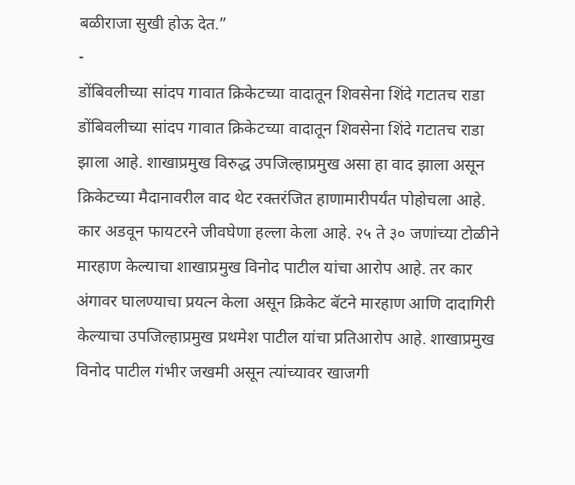बळीराजा सुखी होऊ देत.”
-
डोंबिवलीच्या सांदप गावात क्रिकेटच्या वादातून शिवसेना शिंदे गटातच राडा
डोंबिवलीच्या सांदप गावात क्रिकेटच्या वादातून शिवसेना शिंदे गटातच राडा झाला आहे. शाखाप्रमुख विरुद्ध उपजिल्हाप्रमुख असा हा वाद झाला असून क्रिकेटच्या मैदानावरील वाद थेट रक्तरंजित हाणामारीपर्यंत पोहोचला आहे. कार अडवून फायटरने जीवघेणा हल्ला केला आहे. २५ ते ३० जणांच्या टोळीने मारहाण केल्याचा शाखाप्रमुख विनोद पाटील यांचा आरोप आहे. तर कार अंगावर घालण्याचा प्रयत्न केला असून क्रिकेट बॅटने मारहाण आणि दादागिरी केल्याचा उपजिल्हाप्रमुख प्रथमेश पाटील यांचा प्रतिआरोप आहे. शाखाप्रमुख विनोद पाटील गंभीर जखमी असून त्यांच्यावर खाजगी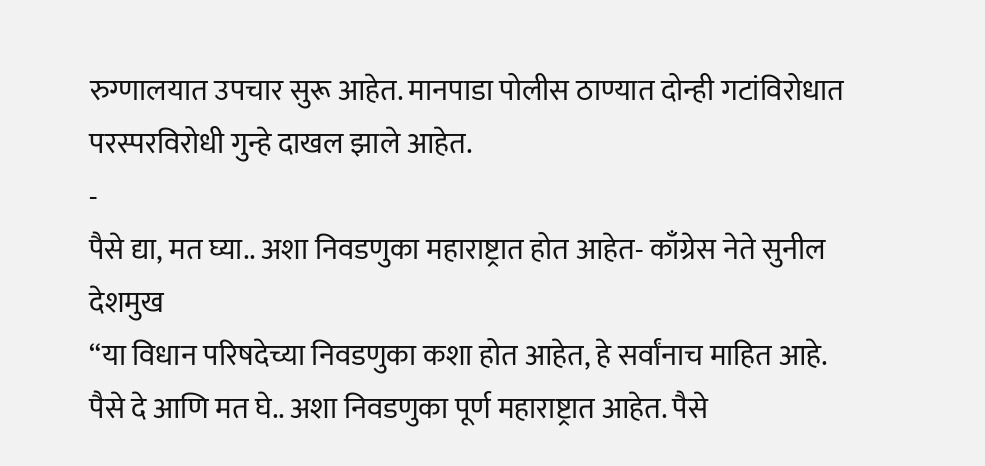रुग्णालयात उपचार सुरू आहेत. मानपाडा पोलीस ठाण्यात दोन्ही गटांविरोधात परस्परविरोधी गुन्हे दाखल झाले आहेत.
-
पैसे द्या, मत घ्या.. अशा निवडणुका महाराष्ट्रात होत आहेत- काँग्रेस नेते सुनील देशमुख
“या विधान परिषदेच्या निवडणुका कशा होत आहेत, हे सर्वांनाच माहित आहे. पैसे दे आणि मत घे.. अशा निवडणुका पूर्ण महाराष्ट्रात आहेत. पैसे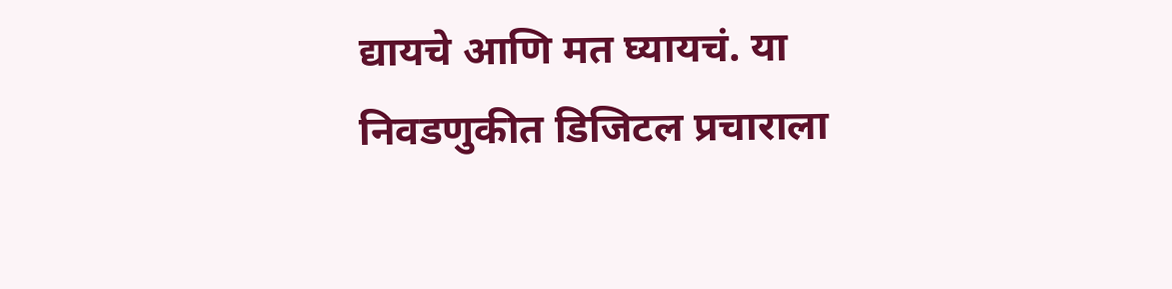द्यायचे आणि मत घ्यायचं. या निवडणुकीत डिजिटल प्रचाराला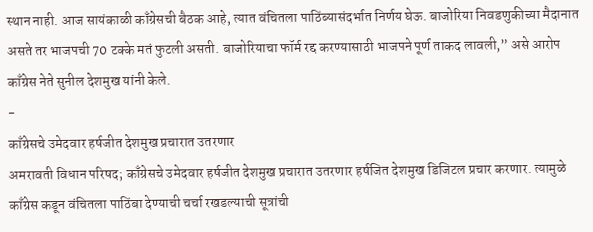स्थान नाही. आज सायंकाळी काँग्रेसची बैठक आहे, त्यात वंचितला पाठिंब्यासंदर्भात निर्णय घेऊ. बाजोरिया निवडणुकीच्या मैदानात असते तर भाजपची 70 टक्के मतं फुटली असती. बाजोरियाचा फॉर्म रद्द करण्यासाठी भाजपने पूर्ण ताकद लावली,” असे आरोप काँग्रेस नेते सुनील देशमुख यांनी केले.
-
काँग्रेसचे उमेदवार हर्षजीत देशमुख प्रचारात उतरणार
अमरावती विधान परिषद; काँग्रेसचे उमेदवार हर्षजीत देशमुख प्रचारात उतरणार हर्षजित देशमुख डिजिटल प्रचार करणार. त्यामुळे काँग्रेस कडून वंचितला पाठिंबा देण्याची चर्चा रखडल्याची सूत्रांची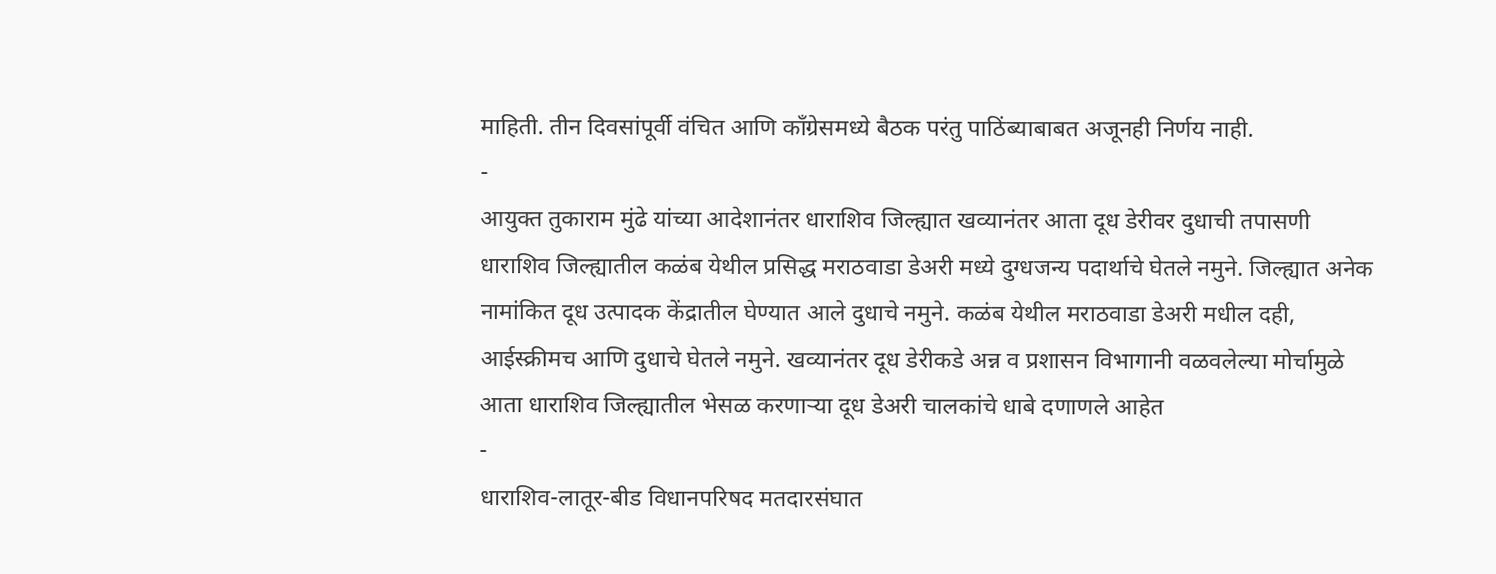माहिती. तीन दिवसांपूर्वी वंचित आणि काँग्रेसमध्ये बैठक परंतु पाठिंब्याबाबत अजूनही निर्णय नाही.
-
आयुक्त तुकाराम मुंढे यांच्या आदेशानंतर धाराशिव जिल्ह्यात खव्यानंतर आता दूध डेरीवर दुधाची तपासणी
धाराशिव जिल्ह्यातील कळंब येथील प्रसिद्ध मराठवाडा डेअरी मध्ये दुग्धजन्य पदार्थाचे घेतले नमुने. जिल्ह्यात अनेक नामांकित दूध उत्पादक केंद्रातील घेण्यात आले दुधाचे नमुने. कळंब येथील मराठवाडा डेअरी मधील दही, आईस्क्रीमच आणि दुधाचे घेतले नमुने. खव्यानंतर दूध डेरीकडे अन्न व प्रशासन विभागानी वळवलेल्या मोर्चामुळे आता धाराशिव जिल्ह्यातील भेसळ करणाऱ्या दूध डेअरी चालकांचे धाबे दणाणले आहेत
-
धाराशिव-लातूर-बीड विधानपरिषद मतदारसंघात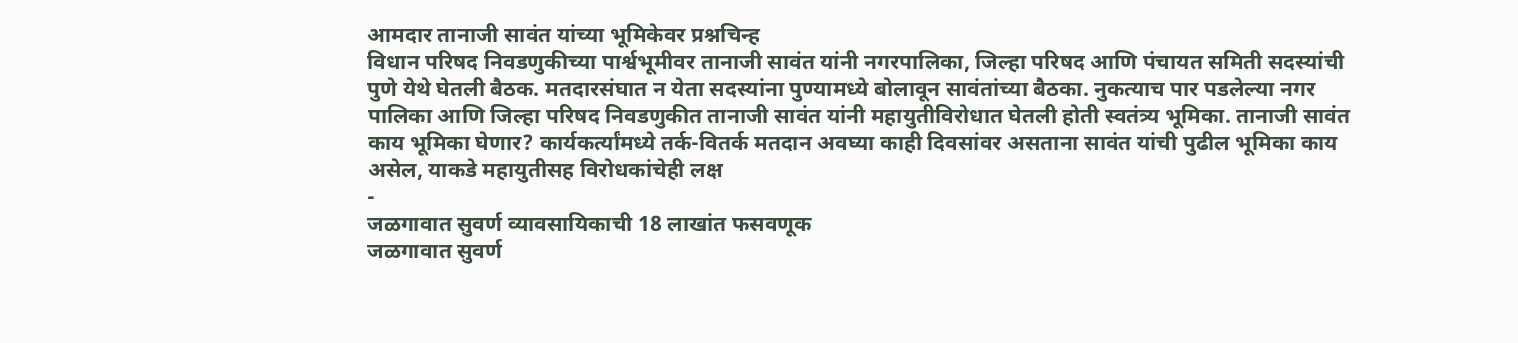आमदार तानाजी सावंत यांच्या भूमिकेवर प्रश्नचिन्ह
विधान परिषद निवडणुकीच्या पार्श्वभूमीवर तानाजी सावंत यांनी नगरपालिका, जिल्हा परिषद आणि पंचायत समिती सदस्यांची पुणे येथे घेतली बैठक. मतदारसंघात न येता सदस्यांना पुण्यामध्ये बोलावून सावंतांच्या बैठका. नुकत्याच पार पडलेल्या नगर पालिका आणि जिल्हा परिषद निवडणुकीत तानाजी सावंत यांनी महायुतीविरोधात घेतली होती स्वतंत्र्य भूमिका. तानाजी सावंत काय भूमिका घेणार? कार्यकर्त्यांमध्ये तर्क-वितर्क मतदान अवघ्या काही दिवसांवर असताना सावंत यांची पुढील भूमिका काय असेल, याकडे महायुतीसह विरोधकांचेही लक्ष
-
जळगावात सुवर्ण व्यावसायिकाची 18 लाखांत फसवणूक
जळगावात सुवर्ण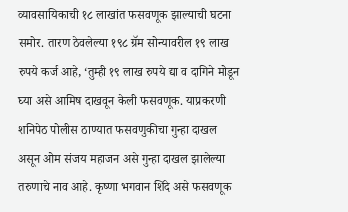व्यावसायिकाची १८ लाखांत फसवणूक झाल्याची घटना समोर. तारण ठेवलेल्या १९८ ग्रॅम सोन्यावरील १९ लाख रुपये कर्ज आहे, ‘तुम्ही १९ लाख रुपये द्या व दागिने मोडून घ्या असे आमिष दाखवून केली फसवणूक. याप्रकरणी शनिपेठ पोलीस ठाण्यात फसवणुकीचा गुन्हा दाखल असून ओम संजय महाजन असे गुन्हा दाखल झालेल्या तरुणाचे नाव आहे. कृष्णा भगवान शिंदे असे फसवणूक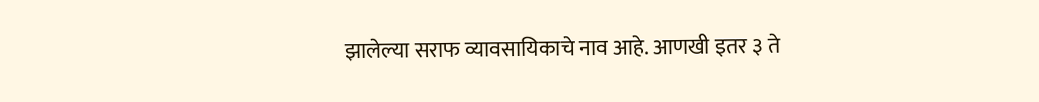झालेल्या सराफ व्यावसायिकाचे नाव आहे. आणखी इतर ३ ते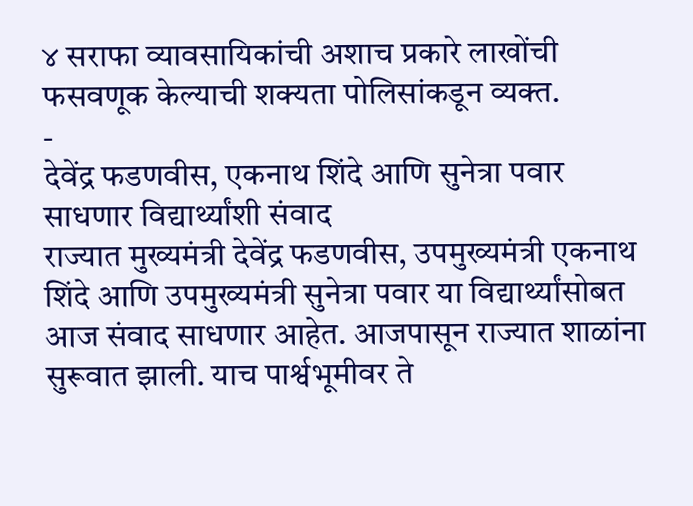४ सराफा व्यावसायिकांची अशाच प्रकारे लाखोंची फसवणूक केल्याची शक्यता पोलिसांकडून व्यक्त.
-
देवेंद्र फडणवीस, एकनाथ शिंदे आणि सुनेत्रा पवार साधणार विद्यार्थ्यांशी संवाद
राज्यात मुख्यमंत्री देवेंद्र फडणवीस, उपमुख्यमंत्री एकनाथ शिंदे आणि उपमुख्यमंत्री सुनेत्रा पवार या विद्यार्थ्यांसोबत आज संवाद साधणार आहेत. आजपासून राज्यात शाळांना सुरूवात झाली. याच पार्श्वभूमीवर ते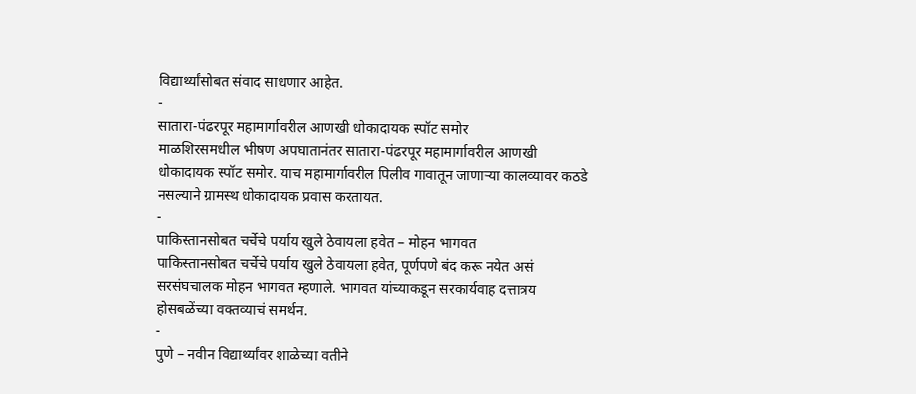विद्यार्थ्यांसोबत संवाद साधणार आहेत.
-
सातारा-पंढरपूर महामार्गावरील आणखी धोकादायक स्पॉट समोर
माळशिरसमधील भीषण अपघातानंतर सातारा-पंढरपूर महामार्गावरील आणखी धोकादायक स्पॉट समोर. याच महामार्गावरील पिलीव गावातून जाणाऱ्या कालव्यावर कठडे नसल्याने ग्रामस्थ धोकादायक प्रवास करतायत.
-
पाकिस्तानसोबत चर्चेचे पर्याय खुले ठेवायला हवेत – मोहन भागवत
पाकिस्तानसोबत चर्चेचे पर्याय खुले ठेवायला हवेत, पूर्णपणे बंद करू नयेत असं सरसंघचालक मोहन भागवत म्हणाले. भागवत यांच्याकडून सरकार्यवाह दत्तात्रय होसबळेंच्या वक्तव्याचं समर्थन.
-
पुणे – नवीन विद्यार्थ्यांवर शाळेच्या वतीने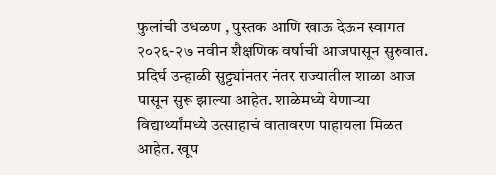फुलांची उधळण , पुस्तक आणि खाऊ देऊन स्वागत
२०२६-२७ नवीन शैक्षणिक वर्षाची आजपासून सुरुवात. प्रदिर्घ उन्हाळी सुट्ट्यांनतर नंतर राज्यातील शाळा आज पासून सुरू झाल्या आहेत. शाळेमध्ये येणाऱ्या विद्यार्थ्यांमध्ये उत्साहाचं वातावरण पाहायला मिळत आहेत. खूप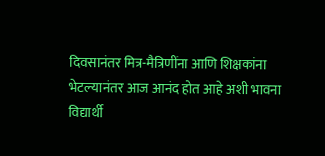दिवसानंतर मित्र-मैत्रिणींना आणि शिक्षकांना भेटल्यानंतर आज आनंद होत आहे अशी भावना विद्यार्थी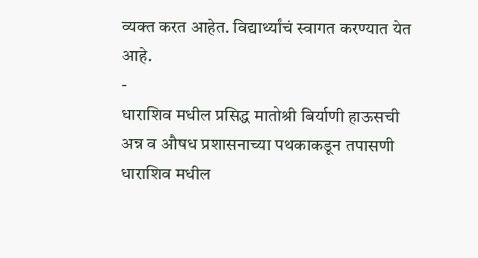व्यक्त करत आहेत. विद्यार्थ्यांचं स्वागत करण्यात येत आहे.
-
धाराशिव मधील प्रसिद्ध मातोश्री बिर्याणी हाऊसची अन्न व औषध प्रशासनाच्या पथकाकडून तपासणी
धाराशिव मधील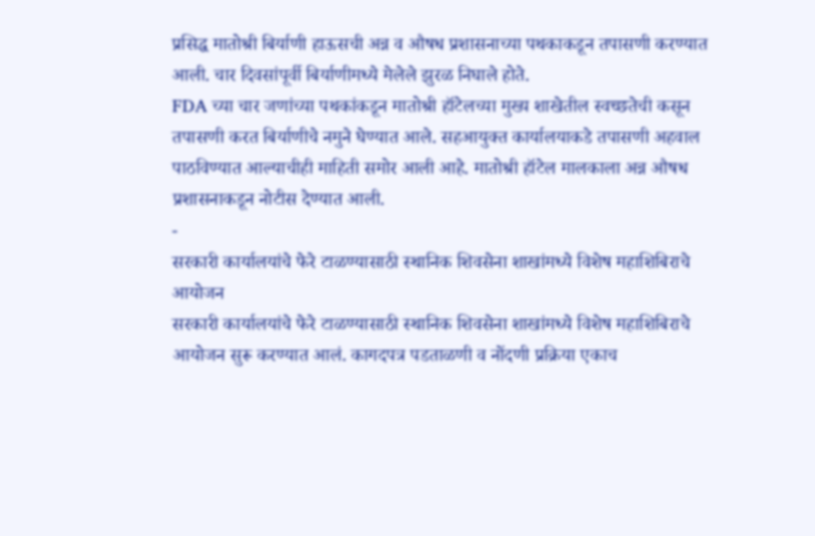प्रसिद्ध मातोश्री बिर्याणी हाऊसची अन्न व औषध प्रशासनाच्या पथकाकडून तपासणी करण्यात आली. चार दिवसांपूर्वी बिर्याणीमध्ये मेलेले झुरळ निघाले होते.
FDA च्या चार जणांच्या पथकांकडून मातोश्री हॉटेलच्या मुख्य शाखेतील स्वच्छतेची कसून तपासणी करत बिर्याणीचे नमुने घेण्यात आले. सहआयुक्त कार्यालयाकडे तपासणी अहवाल पाठविण्यात आल्याचीही माहिती समोर आली आहे. मातोश्री हॉटेल मालकाला अन्न औषध प्रशासनाकडून नोटीस देण्यात आली.
-
सरकारी कार्यालयांचे फेरे टाळण्यासाठी स्थानिक शिवसेना शाखांमध्ये विशेष महाशिबिराचे आयोजन
सरकारी कार्यालयांचे फेरे टाळण्यासाठी स्थानिक शिवसेना शाखांमध्ये विशेष महाशिबिराचे आयोजन सुरू करण्यात आलं. कागदपत्र पडताळणी व नोंदणी प्रक्रिया एकाच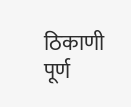ठिकाणी पूर्ण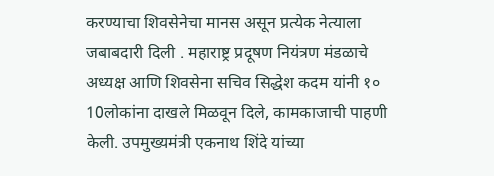करण्याचा शिवसेनेचा मानस असून प्रत्येक नेत्याला जबाबदारी दिली . महाराष्ट्र प्रदूषण नियंत्रण मंडळाचे अध्यक्ष आणि शिवसेना सचिव सिद्धेश कदम यांनी १० 10लोकांना दाखले मिळवून दिले, कामकाजाची पाहणी केली. उपमुख्यमंत्री एकनाथ शिंदे यांच्या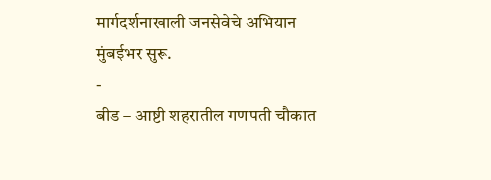मार्गदर्शनाखाली जनसेवेचे अभियान मुंबईभर सुरू.
-
बीड – आष्टी शहरातील गणपती चौकात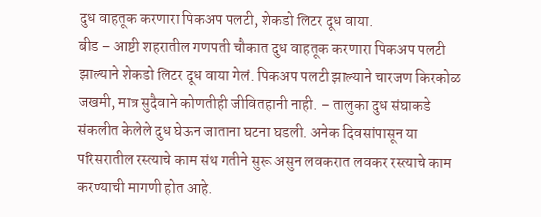दुध वाहतूक करणारा पिकअप पलटी, शेकडो लिटर दूध वाया.
बीड – आष्टी शहरातील गणपती चौकात दुध वाहतूक करणारा पिकअप पलटी झाल्याने शेकडो लिटर दूध वाया गेलं. पिकअप पलटी झाल्याने चारजण किरकोळ जखमी, मात्र सुदैवाने कोणतीही जीवितहानी नाही. – तालुका दुध संघाकडे संकलीत केलेले दुध घेऊन जाताना घटना घडली. अनेक दिवसांपासून या परिसरातील रस्त्याचे काम संथ गतीने सुरू असुन लवकरात लवकर रस्त्याचे काम करण्याची मागणी होत आहे.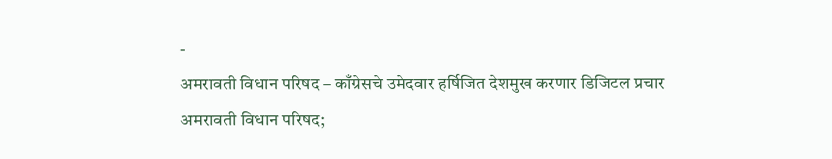-
अमरावती विधान परिषद – काँग्रेसचे उमेदवार हर्षिजित देशमुख करणार डिजिटल प्रचार
अमरावती विधान परिषद;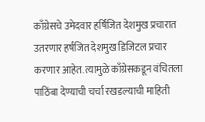काँग्रेसचे उमेदवार हर्षिजित देशमुख प्रचारात उतरणार हर्षजित देशमुख डिजिटल प्रचार करणार आहेत. त्यामुळे काँग्रेसकडून वंचितला पाठिंबा देण्याची चर्चा रखडल्याची माहिती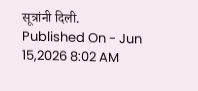सूत्रांनी दिली.
Published On - Jun 15,2026 8:02 AM